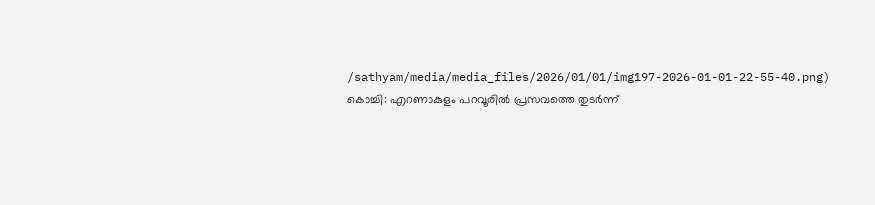/sathyam/media/media_files/2026/01/01/img197-2026-01-01-22-55-40.png)
കൊച്ചി: എറണാകുളം പറവൂരിൽ പ്രസവത്തെ തുടർന്ന്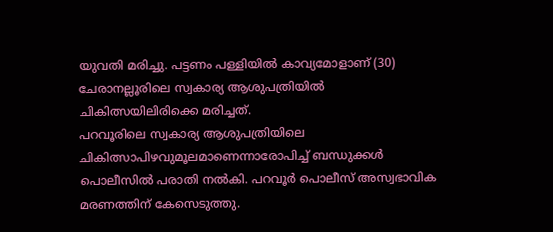യുവതി മരിച്ചു. പട്ടണം പള്ളിയിൽ കാവ്യമോളാണ് (30) ചേരാനല്ലൂരിലെ സ്വകാര്യ ആശുപത്രിയിൽ ചികിത്സയിലിരിക്കെ മരിച്ചത്.
പറവൂരിലെ സ്വകാര്യ ആശുപത്രിയിലെ ചികിത്സാപിഴവുമൂലമാണെന്നാരോപിച്ച് ബന്ധുക്കൾ പൊലീസിൽ പരാതി നൽകി. പറവൂർ പൊലീസ് അസ്വഭാവിക മരണത്തിന് കേസെടുത്തു.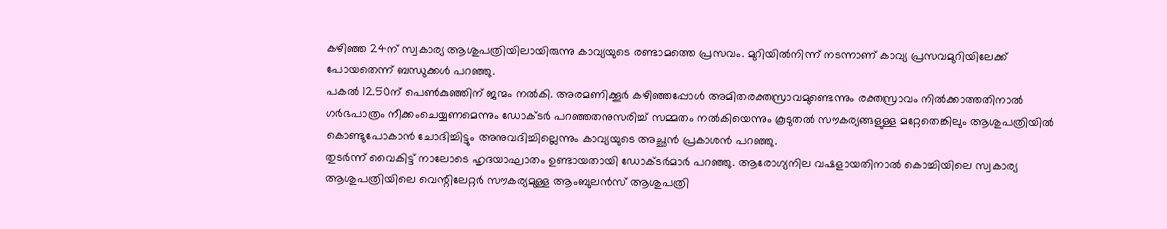കഴിഞ്ഞ 24ന് സ്വകാര്യ ആശുപത്രിയിലായിരുന്നു കാവ്യയുടെ രണ്ടാമത്തെ പ്രസവം. മുറിയിൽനിന്ന് നടന്നാണ് കാവ്യ പ്രസവമുറിയിലേക്ക് പോയതെന്ന് ബന്ധുക്കൾ പറഞ്ഞു.
പകൽ 12.50ന് പെൺകുഞ്ഞിന് ജന്മം നൽകി. അരമണിക്കൂർ കഴിഞ്ഞപ്പോൾ അമിതരക്തസ്രാവമുണ്ടെന്നും രക്തസ്രാവം നിൽക്കാത്തതിനാൽ ഗർഭപാത്രം നീക്കംചെയ്യണമെന്നും ഡോക്ടർ പറഞ്ഞതനുസരിച്ച് സമ്മതം നൽകിയെന്നും കൂടുതൽ സൗകര്യങ്ങളുള്ള മറ്റേതെങ്കിലും ആശുപത്രിയിൽ കൊണ്ടുപോകാൻ ചോദിച്ചിട്ടും അനുവദിച്ചില്ലെന്നും കാവ്യയുടെ അച്ഛൻ പ്രകാശൻ പറഞ്ഞു.
തുടർന്ന് വൈകിട്ട് നാലോടെ ഹൃദയാഘാതം ഉണ്ടായതായി ഡോക്ടർമാർ പറഞ്ഞു. ആരോഗ്യനില വഷളായതിനാൽ കൊച്ചിയിലെ സ്വകാര്യ ആശുപത്രിയിലെ വെന്റിലേറ്റർ സൗകര്യമുള്ള ആംബുലൻസ് ആശുപത്രി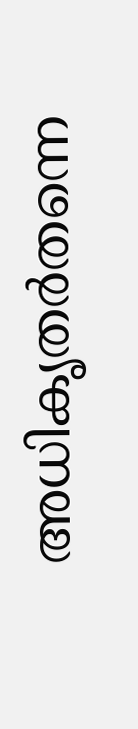അധികൃതർതന്നെ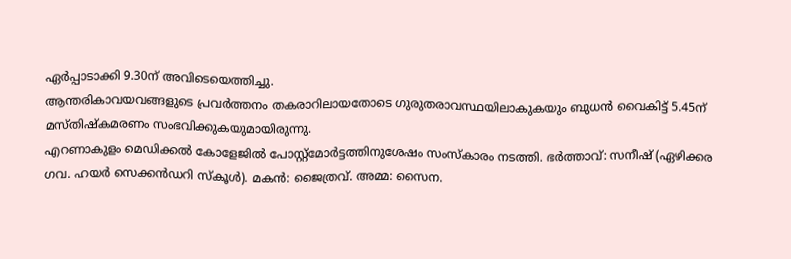ഏർപ്പാടാക്കി 9.30ന് അവിടെയെത്തിച്ചു.
ആന്തരികാവയവങ്ങളുടെ പ്രവർത്തനം തകരാറിലായതോടെ ഗുരുതരാവസ്ഥയിലാകുകയും ബുധൻ വൈകിട്ട് 5.45ന് മസ്തിഷ്കമരണം സംഭവിക്കുകയുമായിരുന്നു.
എറണാകുളം മെഡിക്കൽ കോളേജിൽ പോസ്റ്റ്മോർട്ടത്തിനുശേഷം സംസ്കാരം നടത്തി. ഭർത്താവ്: സനീഷ് (ഏഴിക്കര ഗവ. ഹയർ സെക്കൻഡറി സ്കൂൾ). മകൻ: ജൈത്രവ്. അമ്മ: സൈന.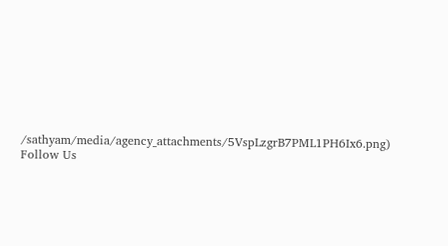/sathyam/media/agency_attachments/5VspLzgrB7PML1PH6Ix6.png)
Follow Us